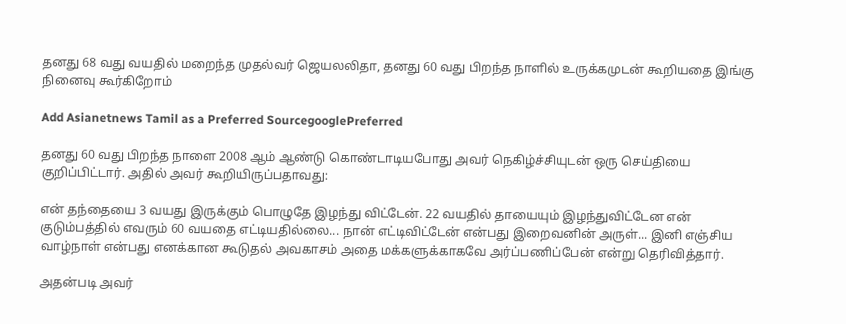தனது 68 வது வயதில் மறைந்த முதல்வர் ஜெயலலிதா, தனது 60 வது பிறந்த நாளில் உருக்கமுடன் கூறியதை இங்கு நினைவு கூர்கிறோம்

Add Asianetnews Tamil as a Preferred SourcegooglePreferred

தனது 60 வது பிறந்த நாளை 2008 ஆம் ஆண்டு கொண்டாடியபோது அவர் நெகிழ்ச்சியுடன் ஒரு செய்தியை குறிப்பிட்டார். அதில் அவர் கூறியிருப்பதாவது:

என் தந்தையை 3 வயது இருக்கும் பொழுதே இழந்து விட்டேன். 22 வயதில் தாயையும் இழந்துவிட்டேன என் குடும்பத்தில் எவரும் 60 வயதை எட்டியதில்லை... நான் எட்டிவிட்டேன் என்பது இறைவனின் அருள்... இனி எஞ்சிய வாழ்நாள் என்பது எனக்கான கூடுதல் அவகாசம் அதை மக்களுக்காகவே அர்ப்பணிப்பேன் என்று தெரிவித்தார்.

அதன்படி அவர்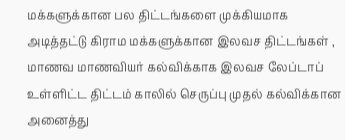மக்களுக்கான பல திட்டங்களை முக்கியமாக அடித்தட்டு கிராம மக்களுக்கான இலவச திட்டங்கள் , மாணவ மாணவியர் கல்விக்காக இலவச லேப்டாப் உள்ளிட்ட திட்டம் காலில் செருப்பு முதல் கல்விக்கான அனைத்து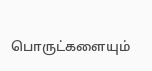பொருட்களையும்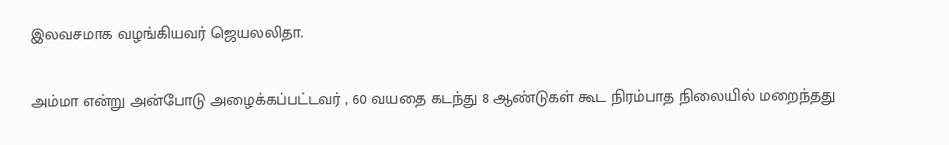இலவசமாக வழங்கியவர் ஜெயலலிதா.

அம்மா என்று அன்போடு அழைக்கப்பட்டவர் , 60 வயதை கடந்து 8 ஆண்டுகள் கூட நிரம்பாத நிலையில் மறைந்தது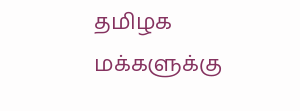தமிழக மக்களுக்கு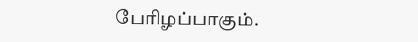பேரிழப்பாகும்.